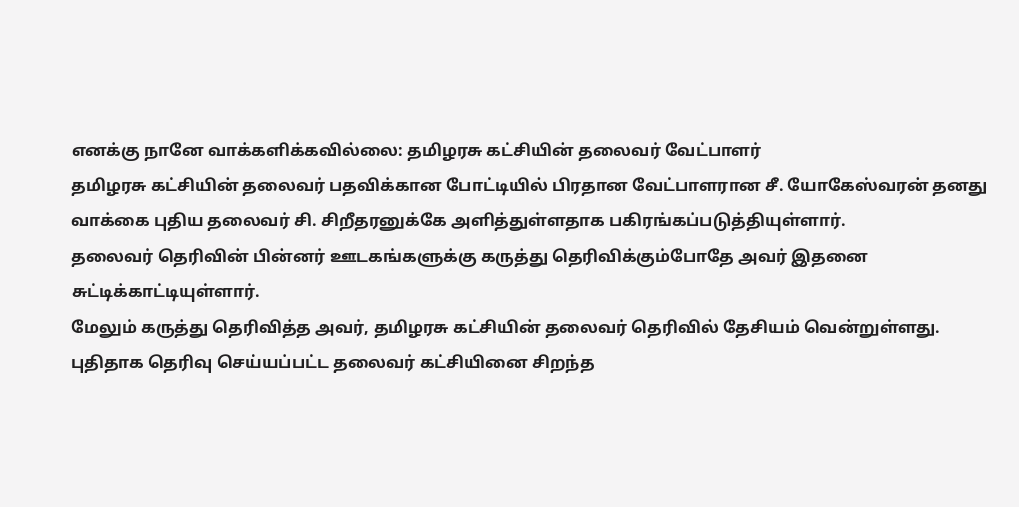எனக்கு நானே வாக்களிக்கவில்லை: தமிழரசு கட்சியின் தலைவர் வேட்பாளர்
தமிழரசு கட்சியின் தலைவர் பதவிக்கான போட்டியில் பிரதான வேட்பாளரான சீ. யோகேஸ்வரன் தனது வாக்கை புதிய தலைவர் சி. சிறீதரனுக்கே அளித்துள்ளதாக பகிரங்கப்படுத்தியுள்ளார்.
தலைவர் தெரிவின் பின்னர் ஊடகங்களுக்கு கருத்து தெரிவிக்கும்போதே அவர் இதனை சுட்டிக்காட்டியுள்ளார்.
மேலும் கருத்து தெரிவித்த அவர், தமிழரசு கட்சியின் தலைவர் தெரிவில் தேசியம் வென்றுள்ளது.
புதிதாக தெரிவு செய்யப்பட்ட தலைவர் கட்சியினை சிறந்த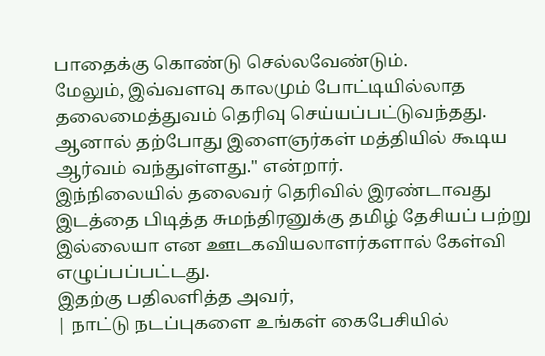பாதைக்கு கொண்டு செல்லவேண்டும்.
மேலும், இவ்வளவு காலமும் போட்டியில்லாத தலைமைத்துவம் தெரிவு செய்யப்பட்டுவந்தது.
ஆனால் தற்போது இளைஞர்கள் மத்தியில் கூடிய ஆர்வம் வந்துள்ளது." என்றார்.
இந்நிலையில் தலைவர் தெரிவில் இரண்டாவது இடத்தை பிடித்த சுமந்திரனுக்கு தமிழ் தேசியப் பற்று இல்லையா என ஊடகவியலாளர்களால் கேள்வி எழுப்பப்பட்டது.
இதற்கு பதிலளித்த அவர்,
| நாட்டு நடப்புகளை உங்கள் கைபேசியில்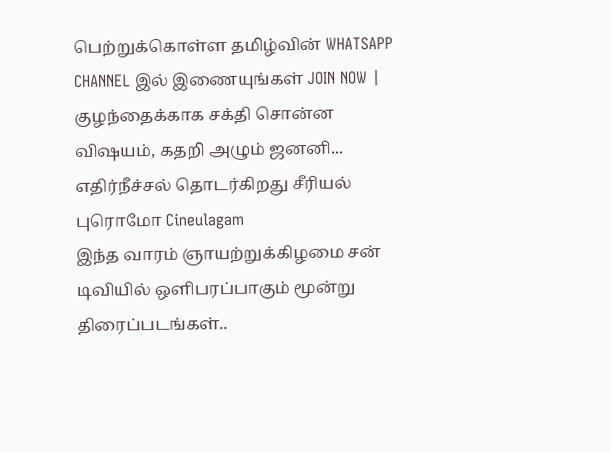பெற்றுக்கொள்ள தமிழ்வின் WHATSAPP CHANNEL இல் இணையுங்கள் JOIN NOW |
குழந்தைக்காக சக்தி சொன்ன விஷயம், கதறி அழும் ஜனனி... எதிர்நீச்சல் தொடர்கிறது சீரியல் புரொமோ Cineulagam
இந்த வாரம் ஞாயற்றுக்கிழமை சன் டிவியில் ஒளிபரப்பாகும் மூன்று திரைப்படங்கள்..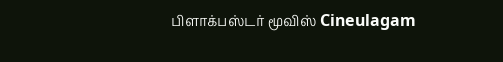பிளாக்பஸ்டர் மூவிஸ் Cineulagam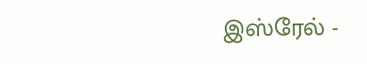இஸ்ரேல் -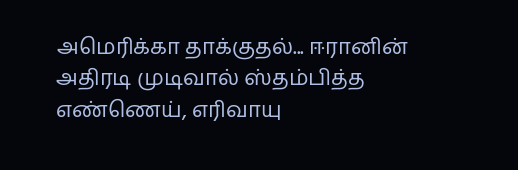அமெரிக்கா தாக்குதல்... ஈரானின் அதிரடி முடிவால் ஸ்தம்பித்த எண்ணெய், எரிவாயு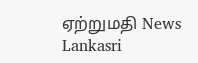ஏற்றுமதி News Lankasri